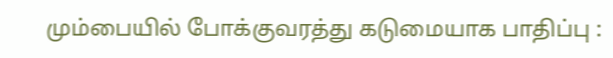மும்பையில் போக்குவரத்து கடுமையாக பாதிப்பு :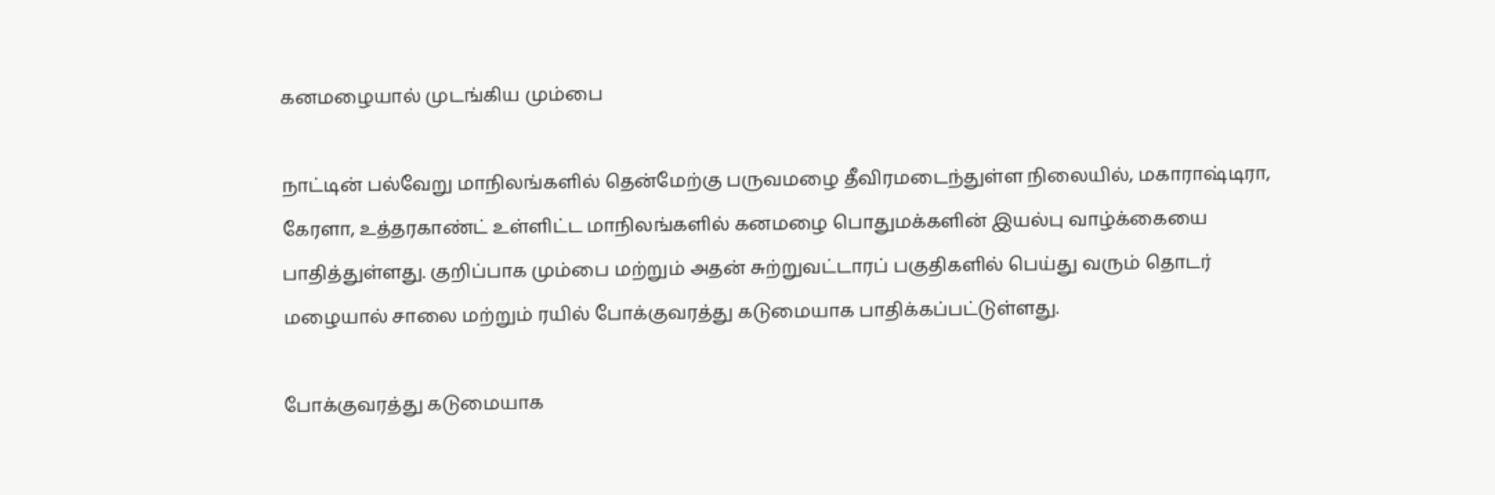கனமழையால் முடங்கிய மும்பை

நாட்டின் பல்வேறு மாநிலங்களில் தென்மேற்கு பருவமழை தீவிரமடைந்துள்ள நிலையில், மகாராஷ்டிரா, கேரளா, உத்தரகாண்ட் உள்ளிட்ட மாநிலங்களில் கனமழை பொதுமக்களின் இயல்பு வாழ்க்கையை பாதித்துள்ளது. குறிப்பாக மும்பை மற்றும் அதன் சுற்றுவட்டாரப் பகுதிகளில் பெய்து வரும் தொடர் மழையால் சாலை மற்றும் ரயில் போக்குவரத்து கடுமையாக பாதிக்கப்பட்டுள்ளது.

போக்குவரத்து கடுமையாக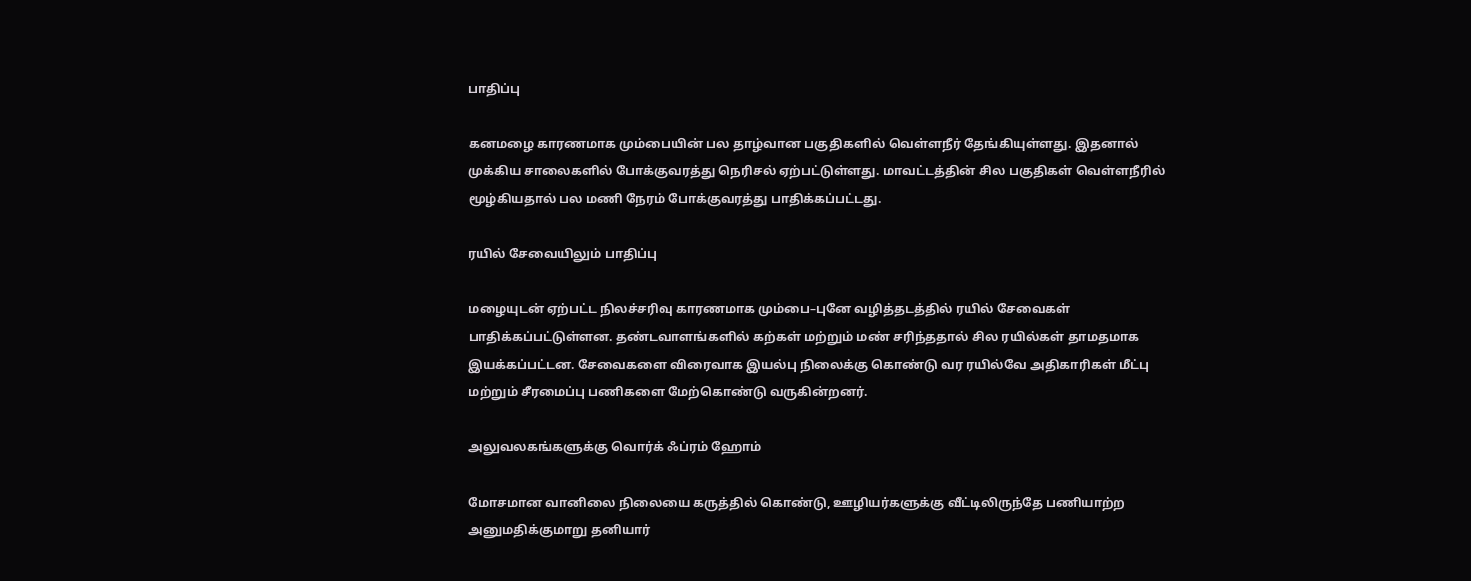பாதிப்பு

கனமழை காரணமாக மும்பையின் பல தாழ்வான பகுதிகளில் வெள்ளநீர் தேங்கியுள்ளது. இதனால் முக்கிய சாலைகளில் போக்குவரத்து நெரிசல் ஏற்பட்டுள்ளது. மாவட்டத்தின் சில பகுதிகள் வெள்ளநீரில் மூழ்கியதால் பல மணி நேரம் போக்குவரத்து பாதிக்கப்பட்டது.

ரயில் சேவையிலும் பாதிப்பு

மழையுடன் ஏற்பட்ட நிலச்சரிவு காரணமாக மும்பை–புனே வழித்தடத்தில் ரயில் சேவைகள் பாதிக்கப்பட்டுள்ளன. தண்டவாளங்களில் கற்கள் மற்றும் மண் சரிந்ததால் சில ரயில்கள் தாமதமாக இயக்கப்பட்டன. சேவைகளை விரைவாக இயல்பு நிலைக்கு கொண்டு வர ரயில்வே அதிகாரிகள் மீட்பு மற்றும் சீரமைப்பு பணிகளை மேற்கொண்டு வருகின்றனர்.

அலுவலகங்களுக்கு வொர்க் ஃப்ரம் ஹோம்

மோசமான வானிலை நிலையை கருத்தில் கொண்டு, ஊழியர்களுக்கு வீட்டிலிருந்தே பணியாற்ற அனுமதிக்குமாறு தனியார்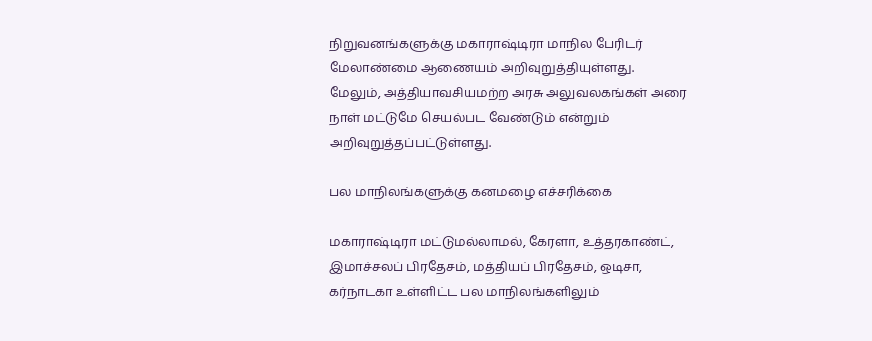நிறுவனங்களுக்கு மகாராஷ்டிரா மாநில பேரிடர் மேலாண்மை ஆணையம் அறிவுறுத்தியுள்ளது. மேலும், அத்தியாவசியமற்ற அரசு அலுவலகங்கள் அரை நாள் மட்டுமே செயல்பட வேண்டும் என்றும் அறிவுறுத்தப்பட்டுள்ளது.

பல மாநிலங்களுக்கு கனமழை எச்சரிக்கை

மகாராஷ்டிரா மட்டுமல்லாமல், கேரளா, உத்தரகாண்ட், இமாச்சலப் பிரதேசம், மத்தியப் பிரதேசம், ஒடிசா, கர்நாடகா உள்ளிட்ட பல மாநிலங்களிலும்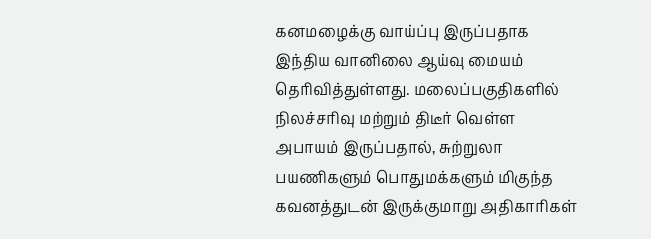கனமழைக்கு வாய்ப்பு இருப்பதாக இந்திய வானிலை ஆய்வு மையம் தெரிவித்துள்ளது. மலைப்பகுதிகளில் நிலச்சரிவு மற்றும் திடீர் வெள்ள அபாயம் இருப்பதால், சுற்றுலா பயணிகளும் பொதுமக்களும் மிகுந்த கவனத்துடன் இருக்குமாறு அதிகாரிகள்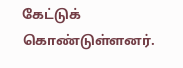கேட்டுக் கொண்டுள்ளனர்.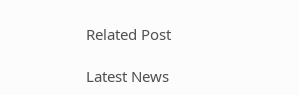Related Post

Latest News